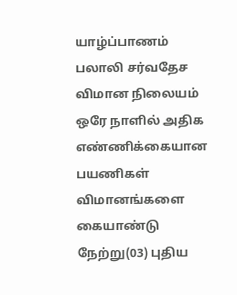யாழ்ப்பாணம் பலாலி சர்வதேச விமான நிலையம் ஒரே நாளில் அதிக எண்ணிக்கையான பயணிகள் விமானங்களை கையாண்டு நேற்று(03) புதிய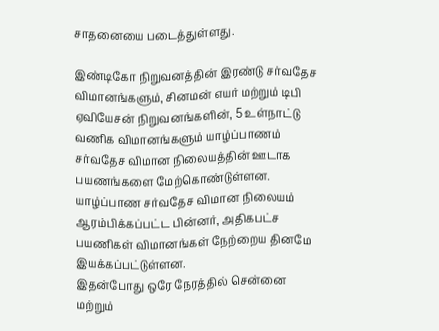சாதனையை படைத்துள்ளது.

இண்டிகோ நிறுவனத்தின் இரண்டு சர்வதேச விமானங்களும், சினமன் எயர் மற்றும் டிபி ஏவியேசன் நிறுவனங்களின், 5 உள்நாட்டு வணிக விமானங்களும் யாழ்ப்பாணம் சர்வதேச விமான நிலையத்தின் ஊடாக பயணங்களை மேற்கொண்டுள்ளன.
யாழ்ப்பாண சர்வதேச விமான நிலையம் ஆரம்பிக்கப்பட்ட பின்னர், அதிகபட்ச பயணிகள் விமானங்கள் நேற்றைய தினமே இயக்கப்பட்டுள்ளன.
இதன்போது ஒரே நேரத்தில் சென்னை மற்றும்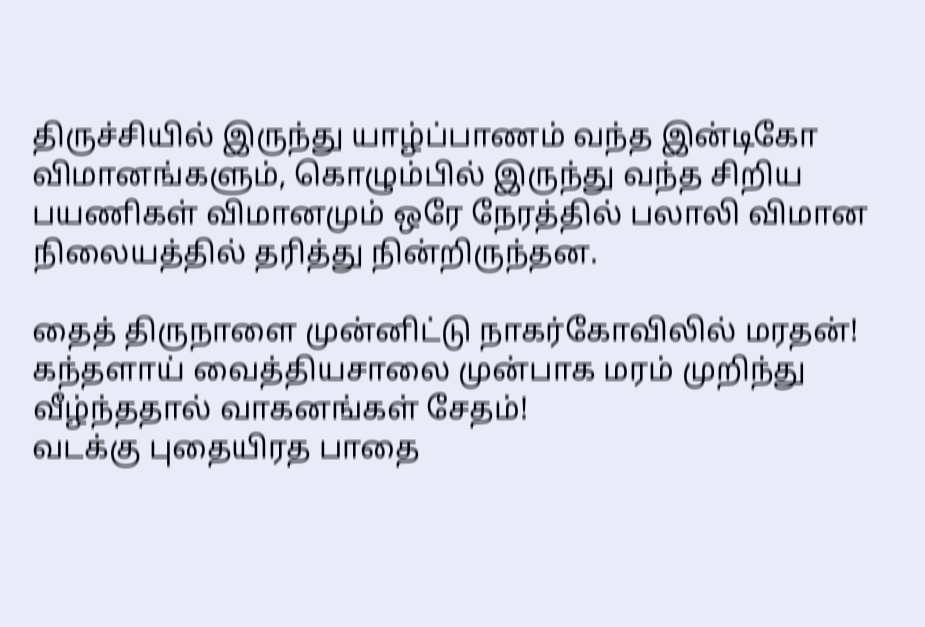திருச்சியில் இருந்து யாழ்ப்பாணம் வந்த இன்டிகோ விமானங்களும், கொழும்பில் இருந்து வந்த சிறிய பயணிகள் விமானமும் ஒரே நேரத்தில் பலாலி விமான நிலையத்தில் தரித்து நின்றிருந்தன.

தைத் திருநாளை முன்னிட்டு நாகர்கோவிலில் மரதன்!
கந்தளாய் வைத்தியசாலை முன்பாக மரம் முறிந்து வீழ்ந்ததால் வாகனங்கள் சேதம்!
வடக்கு புதையிரத பாதை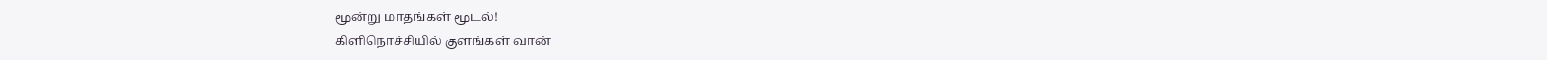மூன்று மாதங்கள் மூடல்!
கிளிநொச்சியில் குளங்கள் வான்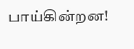பாய்கின்றன!